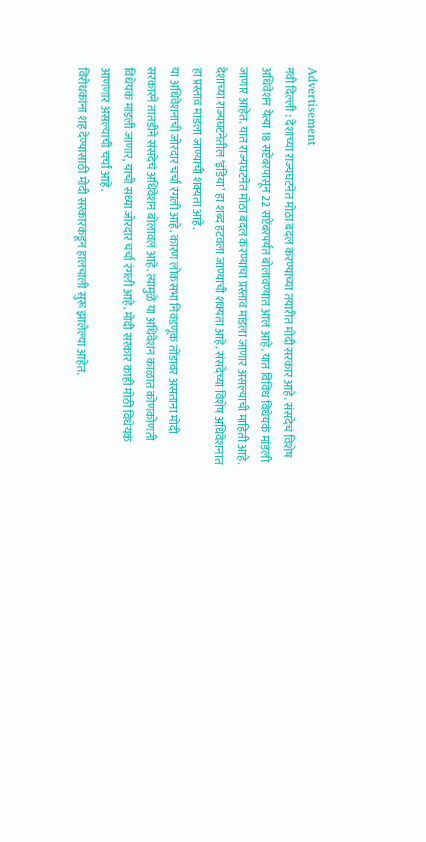Advertisement
नवी दिल्ली : देशाच्या राज्यघटनेत मोठा बदल करण्याच्या तयारीत मोदी सरकार आहे. संसदेचं विशेष अधिवेशन येत्या 18 सप्टेंबरपासून 22 सप्टेंबरपर्यंत बोलावण्यात आलं आहे. यात विविध विधेयकं मांडली जाणार आहेत. यात राज्यघटनेत मोठा बदल करण्याचा प्रस्ताव मांडला जाणार असल्याची माहिती आहे. देशाच्या राज्यघटनेतील ‘इंडिया’ हा शब्द हटवला जाण्याची शक्यता आहे. संसदेच्या विशेष अधिवेशनात हा प्रस्ताव मांडला जाण्याची शक्यता आहे.
या अधिवेशनाची जोरदार चर्चा रंगली आहे. कारण लोकसभा निवडणूक तोंडावर असताना मोदी सरकारने तातडीने संसदेचं अधिवेशन बोलावलं आहे. त्यामुळे या अधिवेशन काळात कोणकोणती विधेयकं मांडली जाणार, याची सध्या जोरदार चर्चा रंगली आहे. मोदी सरकार काही मोठी विधेयकं आणणार असल्याची चर्चा आहे.
विरोधकांना शह देण्यासाठी मोदी सरकारकडून हालचाली सुरू झालेल्या आहेत.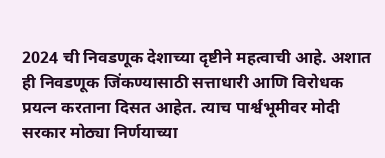2024 ची निवडणूक देशाच्या दृष्टीने महत्वाची आहे. अशात ही निवडणूक जिंकण्यासाठी सत्ताधारी आणि विरोधक प्रयत्न करताना दिसत आहेत. त्याच पार्श्वभूमीवर मोदी सरकार मोठ्या निर्णयाच्या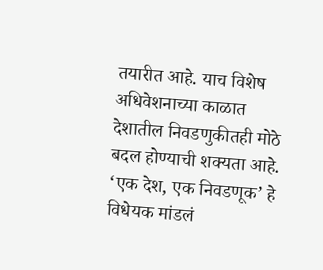तयारीत आहे. याच विशेष अधिवेशनाच्या काळात देशातील निवडणुकीतही मोठे बदल होण्याची शक्यता आहे. ‘एक देश, एक निवडणूक’ हे विधेयक मांडलं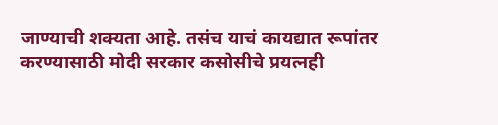जाण्याची शक्यता आहे. तसंच याचं कायद्यात रूपांतर करण्यासाठी मोदी सरकार कसोसीचे प्रयत्नही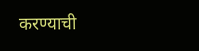करण्याची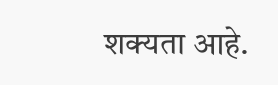शक्यता आहे.